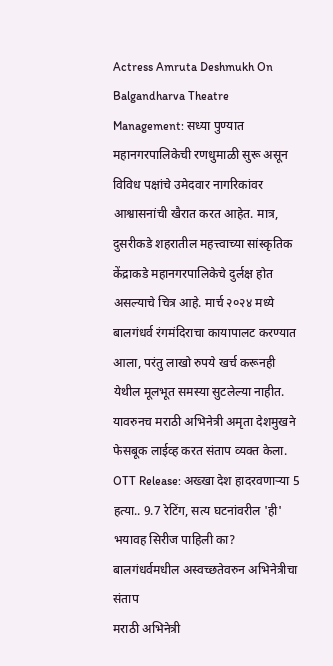Actress Amruta Deshmukh On Balgandharva Theatre Management: सध्या पुण्यात महानगरपालिकेची रणधुमाळी सुरू असून विविध पक्षांचे उमेदवार नागरिकांवर आश्वासनांची खैरात करत आहेत. मात्र, दुसरीकडे शहरातील महत्त्वाच्या सांस्कृतिक केंद्राकडे महानगरपालिकेचे दुर्लक्ष होत असल्याचे चित्र आहे. मार्च २०२४ मध्ये बालगंधर्व रंगमंदिराचा कायापालट करण्यात आला, परंतु लाखो रुपये खर्च करूनही येथील मूलभूत समस्या सुटलेल्या नाहीत. यावरुनच मराठी अभिनेत्री अमृता देशमुखने फेसबूक लाईव्ह करत संताप व्यक्त केला.
OTT Release: अख्खा देश हादरवणाऱ्या 5 हत्या.. 9.7 रेटिंग, सत्य घटनांवरील 'ही' भयावह सिरीज पाहिली का?
बालगंधर्वमधील अस्वच्छतेवरुन अभिनेत्रीचा संताप
मराठी अभिनेत्री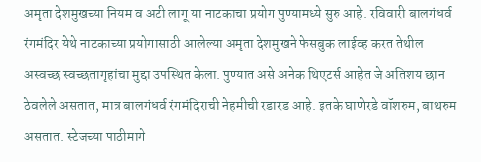अमृता देशमुखच्या नियम व अटी लागू या नाटकाचा प्रयोग पुण्यामध्ये सुरु आहे. रविवारी बालगंधर्व रंगमंदिर येथे नाटकाच्या प्रयोगासाठी आलेल्या अमृता देशमुखने फेसबुक लाईव्ह करत तेथील अस्वच्छ स्वच्छतागृहांचा मुद्दा उपस्थित केला. पुण्यात असे अनेक थिएटर्स आहेत जे अतिशय छान ठेवलेले असतात, मात्र बालगंधर्व रंगमंदिराची नेहमीची रडारड आहे. इतके घाणेरडे वॉशरुम, बाथरुम असतात. स्टेजच्या पाठीमागे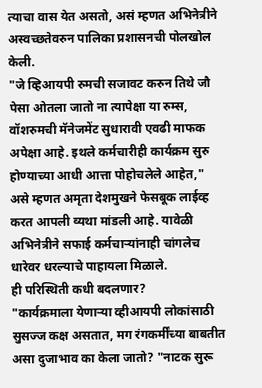त्याचा वास येत असतो, असं म्हणत अभिनेत्रीने अस्वच्छतेवरुन पालिका प्रशासनची पोलखोल केली.
"जे व्हिआयपी रुमची सजावट करुन तिथे जौ पेसा ओतला जातो ना त्यापेक्षा या रुम्स, वॉशरुमची मॅनेजमेंट सुधारावी एवढी माफक अपेक्षा आहे. इथले कर्मचारीही कार्यक्रम सुरु होण्याच्या आधी आत्ता पोहोचलेले आहेत," असे म्हणत अमृता देशमुखने फेसबूक लाईव्ह करत आपली व्यथा मांडली आहे. यावेळी अभिनेत्रीने सफाई कर्मचाऱ्यांनाही चांगलेच धारेवर धरल्याचे पाहायला मिळाले.
ही परिस्थिती कधी बदलणार?
"कार्यक्रमाला येणाऱ्या व्हीआयपी लोकांसाठी सुसज्ज कक्ष असतात, मग रंगकर्मींच्या बाबतीत असा दुजाभाव का केला जातो? "नाटक सुरू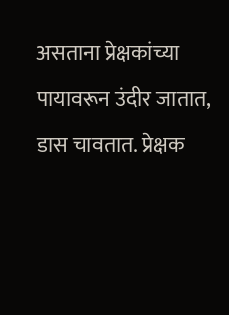असताना प्रेक्षकांच्या पायावरून उंदीर जातात, डास चावतात. प्रेक्षक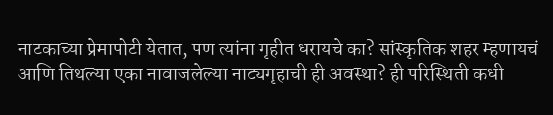नाटकाच्या प्रेमापोटी येतात, पण त्यांना गृहीत धरायचे का? सांस्कृतिक शहर म्हणायचं आणि तिथल्या एका नावाजलेल्या नाट्यगृहाची ही अवस्था? ही परिस्थिती कधी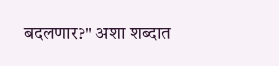बदलणार?" अशा शब्दात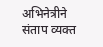अभिनेत्रीने संताप व्यक्त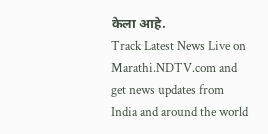केला आहे.
Track Latest News Live on Marathi.NDTV.com and get news updates from India and around the world